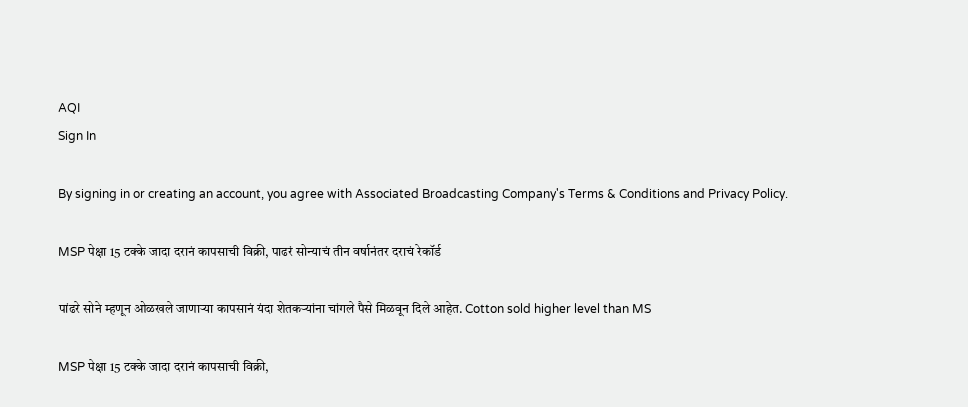AQI
Sign In

By signing in or creating an account, you agree with Associated Broadcasting Company's Terms & Conditions and Privacy Policy.

MSP पेक्षा 15 टक्के जादा दरानं कापसाची विक्री, पाढरं सोन्याचं तीन वर्षानंतर दराचं रेकॉर्ड

पांढरे सोने म्हणून ओळखले जाणाऱ्या कापसानं यंदा शेतकऱ्यांना चांगले पैसे मिळवून दिले आहेत. Cotton sold higher level than MS

MSP पेक्षा 15 टक्के जादा दरानं कापसाची विक्री,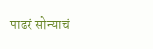पाढरं सोन्याचं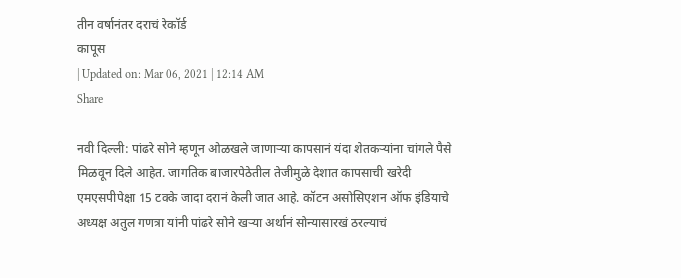तीन वर्षानंतर दराचं रेकॉर्ड
कापूस
| Updated on: Mar 06, 2021 | 12:14 AM
Share

नवी दिल्ली: पांढरे सोने म्हणून ओळखले जाणाऱ्या कापसानं यंदा शेतकऱ्यांना चांगले पैसे मिळवून दिले आहेत. जागतिक बाजारपेठेतील तेजीमुळे देशात कापसाची खरेदी एमएसपीपेक्षा 15 टक्के जादा दरानं केली जात आहे. कॉटन असोसिएशन ऑफ इंडियाचे अध्यक्ष अतुल गणत्रा यांनी पांढरे सोने खऱ्या अर्थानं सोन्यासारखं ठरल्याचं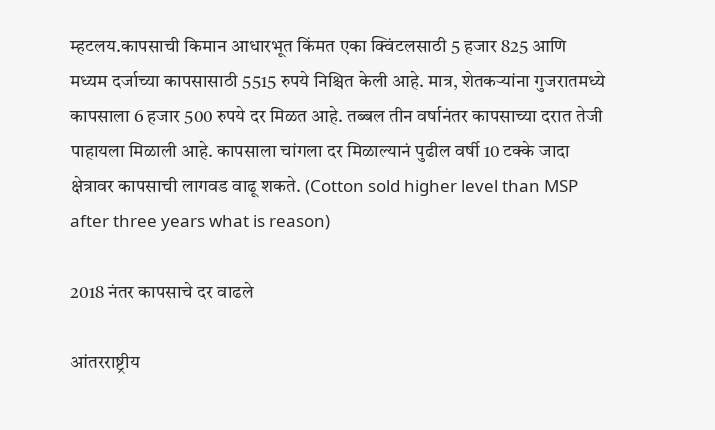म्हटलय.कापसाची किमान आधारभूत किंमत एका क्विंटलसाठी 5 हजार 825 आणि मध्यम दर्जाच्या कापसासाठी 5515 रुपये निश्चित केली आहे. मात्र, शेतकऱ्यांना गुजरातमध्ये कापसाला 6 हजार 500 रुपये दर मिळत आहे. तब्बल तीन वर्षानंतर कापसाच्या दरात तेजी पाहायला मिळाली आहे. कापसाला चांगला दर मिळाल्यानं पुढील वर्षी 10 टक्के जादा क्षेत्रावर कापसाची लागवड वाढू शकते. (Cotton sold higher level than MSP after three years what is reason)

2018 नंतर कापसाचे दर वाढले

आंतरराष्ट्रीय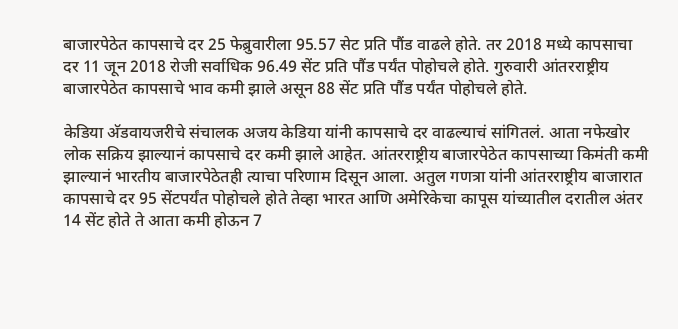बाजारपेठेत कापसाचे दर 25 फेब्रुवारीला 95.57 सेट प्रति पौंड वाढले होते. तर 2018 मध्ये कापसाचा दर 11 जून 2018 रोजी सर्वाधिक 96.49 सेंट प्रति पौंड पर्यंत पोहोचले होते. गुरुवारी आंतरराष्ट्रीय बाजारपेठेत कापसाचे भाव कमी झाले असून 88 सेंट प्रति पौंड पर्यंत पोहोचले होते.

केडिया अ‌ॅडवायजरीचे संचालक अजय केडिया यांनी कापसाचे दर वाढल्याचं सांगितलं. आता नफेखोर लोक सक्रिय झाल्यानं कापसाचे दर कमी झाले आहेत. आंतरराष्ट्रीय बाजारपेठेत कापसाच्या किमंती कमी झाल्यानं भारतीय बाजारपेठेतही त्याचा परिणाम दिसून आला. अतुल गणत्रा यांनी आंतरराष्ट्रीय बाजारात कापसाचे दर 95 सेंटपर्यंत पोहोचले होते तेव्हा भारत आणि अमेरिकेचा कापूस यांच्यातील दरातील अंतर 14 सेंट होते ते आता कमी होऊन 7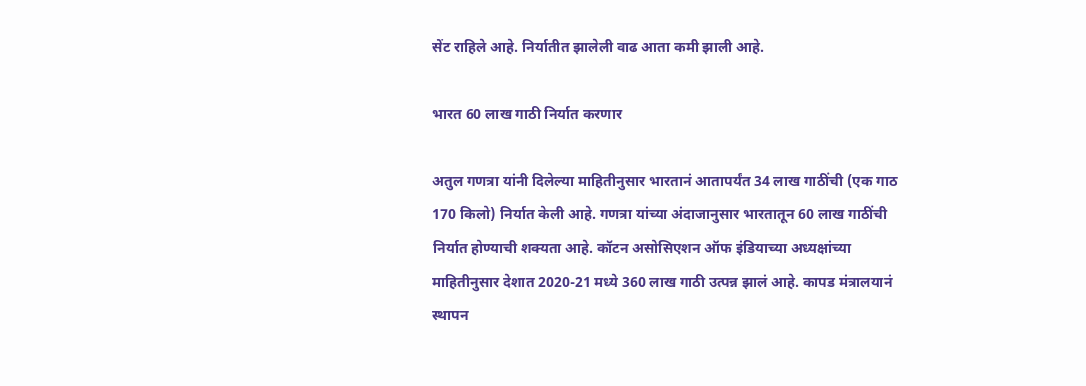सेंट राहिले आहे. निर्यातीत झालेली वाढ आता कमी झाली आहे.

भारत 60 लाख गाठी निर्यात करणार

अतुल गणत्रा यांनी दिलेल्या माहितीनुसार भारतानं आतापर्यंत 34 लाख गाठींची (एक गाठ 170 किलो) निर्यात केली आहे. गणत्रा यांच्या अंदाजानुसार भारतातून 60 लाख गाठींची निर्यात होण्याची शक्यता आहे. कॉटन असोसिएशन ऑफ इंडियाच्या अध्यक्षांच्या माहितीनुसार देशात 2020-21 मध्ये 360 लाख गाठी उत्पन्न झालं आहे. कापड मंत्रालयानं स्थापन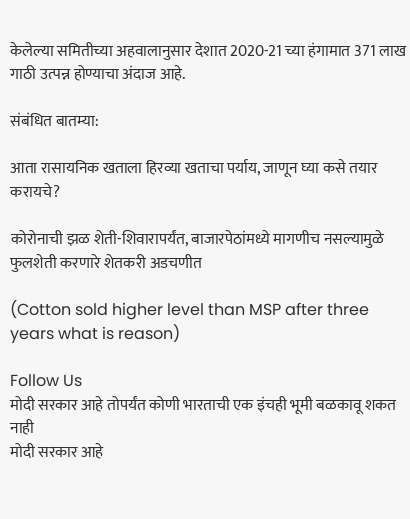केलेल्या समितीच्या अहवालानुसार देशात 2020-21 च्या हंगामात 371 लाख गाठी उत्पन्न होण्याचा अंदाज आहे.

संबंधित बातम्या:

आता रासायनिक खताला हिरव्या खताचा पर्याय, जाणून घ्या कसे तयार करायचे?

कोरोनाची झळ शेती-शिवारापर्यंत, बाजारपेठांमध्ये मागणीच नसल्यामुळे फुलशेती करणारे शेतकरी अडचणीत

(Cotton sold higher level than MSP after three years what is reason)

Follow Us
मोदी सरकार आहे तोपर्यंत कोणी भारताची एक इंचही भूमी बळकावू शकत नाही
मोदी सरकार आहे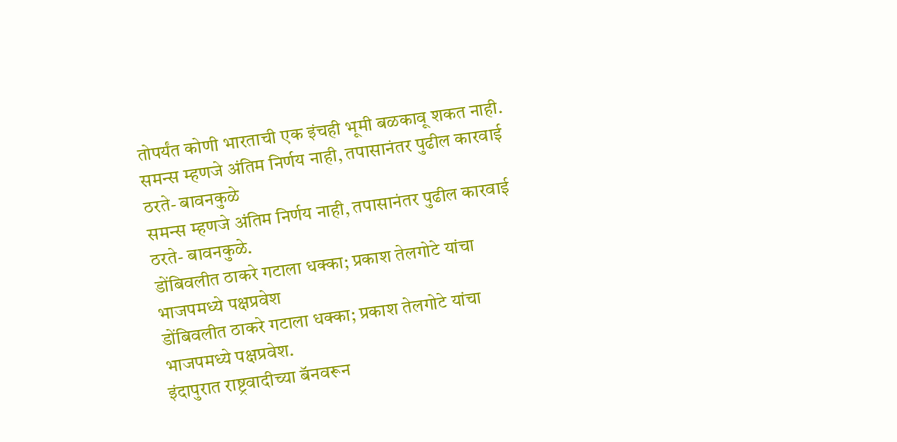तोपर्यंत कोणी भारताची एक इंचही भूमी बळकावू शकत नाही.
समन्स म्हणजे अंतिम निर्णय नाही, तपासानंतर पुढील कारवाई ठरते- बावनकुळे
समन्स म्हणजे अंतिम निर्णय नाही, तपासानंतर पुढील कारवाई ठरते- बावनकुळे.
डोंबिवलीत ठाकरे गटाला धक्का; प्रकाश तेलगोटे यांचा भाजपमध्ये पक्षप्रवेश
डोंबिवलीत ठाकरे गटाला धक्का; प्रकाश तेलगोटे यांचा भाजपमध्ये पक्षप्रवेश.
इंदापुरात राष्ट्रवादीच्या बॅनवरून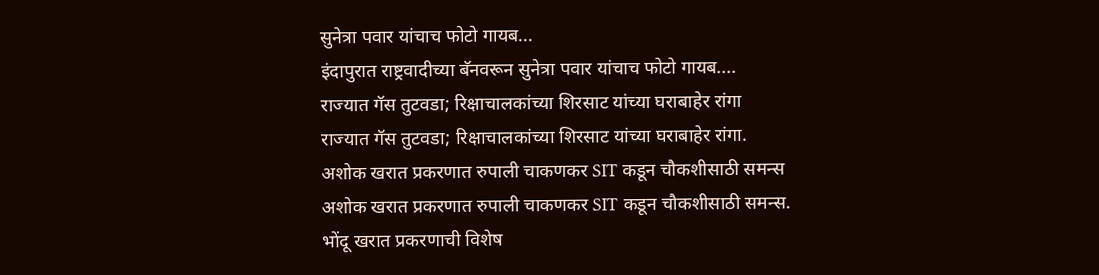सुनेत्रा पवार यांचाच फोटो गायब...
इंदापुरात राष्ट्रवादीच्या बॅनवरून सुनेत्रा पवार यांचाच फोटो गायब....
राज्यात गॅस तुटवडा; रिक्षाचालकांच्या शिरसाट यांच्या घराबाहेर रांगा
राज्यात गॅस तुटवडा; रिक्षाचालकांच्या शिरसाट यांच्या घराबाहेर रांगा.
अशोक खरात प्रकरणात रुपाली चाकणकर SIT कडून चौकशीसाठी समन्स
अशोक खरात प्रकरणात रुपाली चाकणकर SIT कडून चौकशीसाठी समन्स.
भोंदू खरात प्रकरणाची विशेष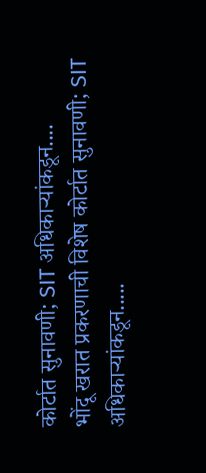कोर्टात सुनावणी; SIT अधिकाऱ्यांकडून....
भोंदू खरात प्रकरणाची विशेष कोर्टात सुनावणी; SIT अधिकाऱ्यांकडून.....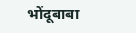भोंदूबाबा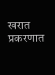खरात प्रकरणात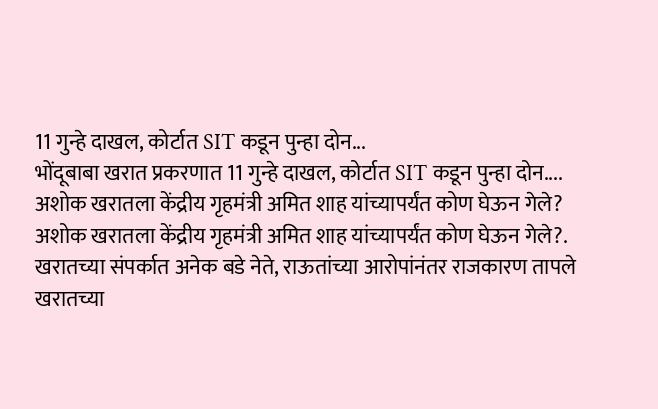11 गुन्हे दाखल, कोर्टात SIT कडून पुन्हा दोन...
भोंदूबाबा खरात प्रकरणात 11 गुन्हे दाखल, कोर्टात SIT कडून पुन्हा दोन....
अशोक खरातला केंद्रीय गृहमंत्री अमित शाह यांच्यापर्यंत कोण घेऊन गेले?
अशोक खरातला केंद्रीय गृहमंत्री अमित शाह यांच्यापर्यंत कोण घेऊन गेले?.
खरातच्या संपर्कात अनेक बडे नेते, राऊतांच्या आरोपांनंतर राजकारण तापले
खरातच्या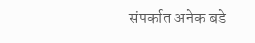संपर्कात अनेक बडे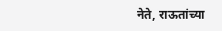नेते, राऊतांच्या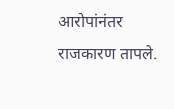आरोपांनंतर राजकारण तापले.